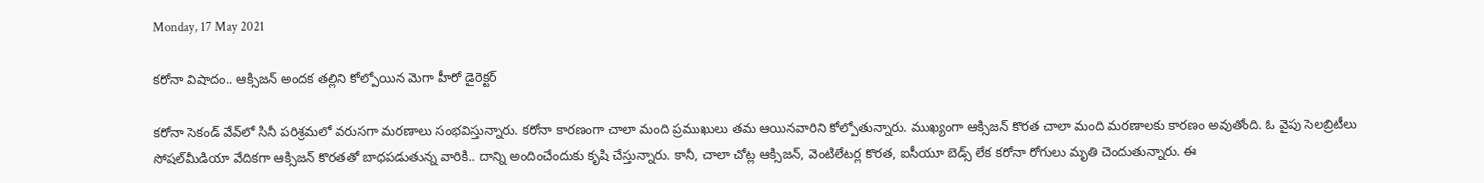Monday, 17 May 2021

కరోనా విషాదం.. ఆక్సిజన్ అందక తల్లిని కోల్పోయిన మెగా హీరో డైరెక్టర్

కరోనా సెకండ్ వేవ్‌లో సినీ పరిశ్రమలో వరుసగా మరణాలు సంభవిస్తున్నారు. కరోనా కారణంగా చాలా మంది ప్రముఖులు తమ ఆయినవారిని కోల్పోతున్నారు. ముఖ్యంగా ఆక్సిజన్ కొరత చాలా మంది మరణాలకు కారణం అవుతోంది. ఓ వైపు సెలబ్రిటీలు సోషల్‌మీడియా వేదికగా ఆక్సిజన్ కొరతతో బాధపడుతున్న వారికి.. దాన్ని అందించేందుకు కృషి చేస్తున్నారు. కానీ, చాలా చోట్ల ఆక్సిజన్, వెంటిలేటర్ల కొరత, ఐసీయూ బెడ్స్ లేక కరోనా రోగులు మృతి చెందుతున్నారు. ఈ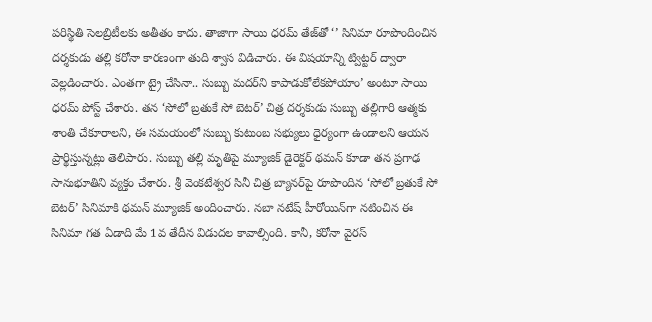పరిస్థితి సెలబ్రిటీలకు అతీతం కాదు. తాజాగా సాయి ధరమ్ తేజ్‌తో ‘’ సినిమా రూపొందించిన దర్శకుడు తల్లి కరోనా కారణంగా తుది శ్వాస విడిచారు. ఈ విషయాన్ని ట్విట్టర్ ద్వారా వెల్లడించారు. ఎంతగా ట్రై చేసినా.. సుబ్బు మదర్‌ని కాపాడుకోలేకపోయాం’ అంటూ సాయి ధరమ్ పోస్ట్ చేశారు. తన ‘సోలో బ్రతుకే సో బెటర్’ చిత్ర దర్శకుడు సుబ్బు తల్లిగారి ఆత్మకు శాంతి చేకూరాలని, ఈ సమయంలో సుబ్బు కుటుంబ సభ్యులు ధైర్యంగా ఉండాలని ఆయన ప్రార్థిస్తున్నట్లు తెలిపారు. సుబ్బు తల్లి మృతిపై మ్యూజిక్ డైరెక్టర్ థమన్ కూడా తన ప్రగాఢ సానుభూతిని వ్యక్తం చేశారు. శ్రీ వెంకటేశ్వర సినీ చిత్ర బ్యానర్‌పై రూపొందిన ‘సోలో బ్రతుకే సో బెటర్’ సినిమాకి థమన్ మ్యూజిక్ అందించారు. నబా నటేష్ హీరోయిన్‌గా నటించిన ఈ సినిమా గత ఏడాది మే 1వ తేదీన విడుదల కావాల్సింది. కానీ, కరోనా వైరస్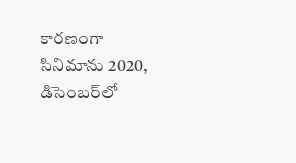కారణంగా సినిమాను 2020, డిసెంబర్‌లో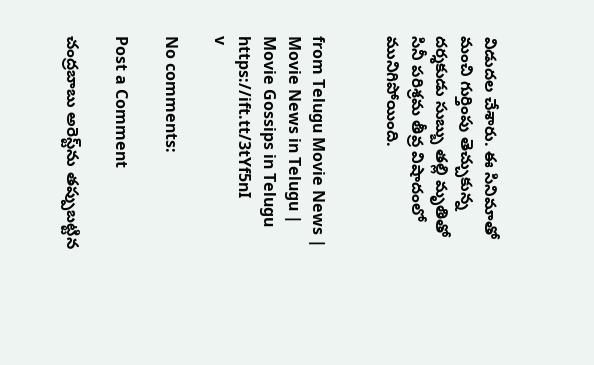విడుదల చేశారు. ఈ సినిమాతో మంచి గుర్తింపు తెచ్చుకున్న దర్శకుడు సుబ్బు తల్లి మృతితో సినీ పరిశ్రమ తీవ్ర విషాదంలో మునిగిపోయింది.


from Telugu Movie News | Movie News in Telugu | Movie Gossips in Telugu https://ift.tt/3tYf5nI
v

No comments:

Post a Comment

చంద్రబాబు అరెస్ట్‌ను తప్పుబట్టిన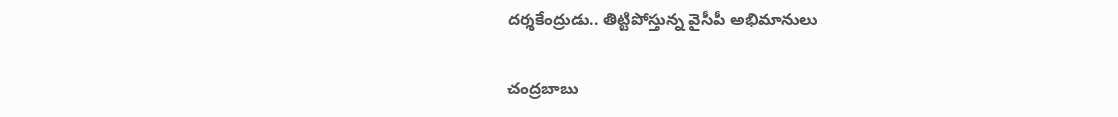దర్శకేంద్రుడు.. తిట్టిపోస్తున్న వైసీపీ అభిమానులు

చంద్రబాబు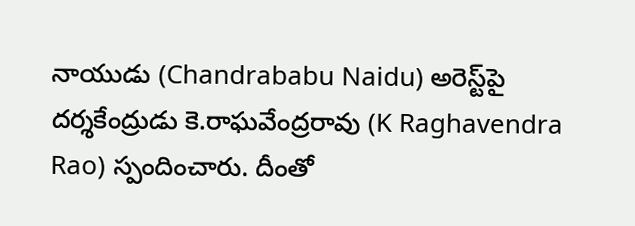నాయుడు (Chandrababu Naidu) అరెస్ట్‌పై దర్శకేంద్రుడు కె.రాఘవేంద్రరావు (K Raghavendra Rao) స్పందించారు. దీంతో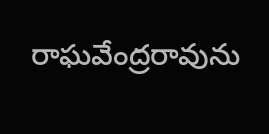రాఘవేంద్రరావును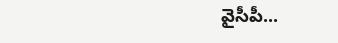వైసీపీ...